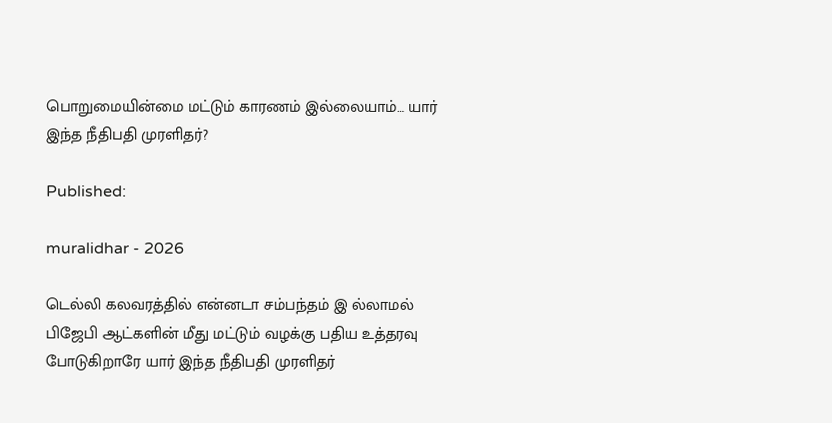பொறுமையின்மை மட்டும் காரணம் இல்லையாம்… யார் இந்த நீதிபதி முரளிதர்?

Published:

muralidhar - 2026

டெல்லி கலவரத்தில் என்னடா சம்பந்தம் இ ல்லாமல் பிஜேபி ஆட்களின் மீது மட்டும் வழக்கு பதிய உத்தரவு போடுகிறாரே யார் இந்த நீதிபதி முரளிதர்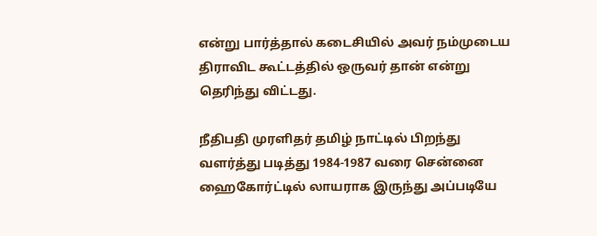என்று பார்த்தால் கடைசியில் அவர் நம்முடைய திராவிட கூட்டத்தில் ஒருவர் தான் என்று தெரிந்து விட்டது.

நீதிபதி முரளிதர் தமிழ் நாட்டில் பிறந்து வளர்த்து படித்து 1984-1987 வரை சென்னை ஹைகோர்ட்டில் லாயராக இருந்து அப்படியே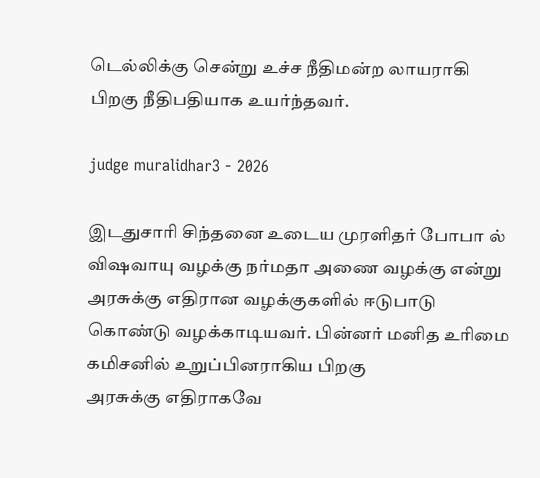டெல்லிக்கு சென்று உச்ச நீதிமன்ற லாயராகி பிறகு நீதிபதியாக உயர்ந்தவர்.

judge muralidhar3 - 2026

இடதுசாரி சிந்தனை உடைய முரளிதர் போபா ல் விஷவாயு வழக்கு நர்மதா அணை வழக்கு என்று அரசுக்கு எதிரான வழக்குகளில் ஈடுபாடு கொண்டு வழக்காடியவர். பின்னர் மனித உரிமை கமிசனில் உறுப்பினராகிய பிறகு
அரசுக்கு எதிராகவே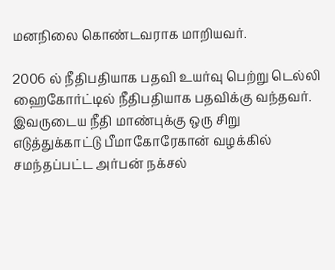மனநிலை கொண்டவராக மாறியவர்.

2006 ல் நீதிபதியாக பதவி உயர்வு பெற்று டெல்லி ஹைகோர்ட்டில் நீதிபதியாக பதவிக்கு வந்தவர். இவருடைய நீதி மாண்புக்கு ஒரு சிறு எடுத்துக்காட்டு பீமாகோரேகான் வழக்கில் சமந்தப்பட்ட அர்பன் நக்சல்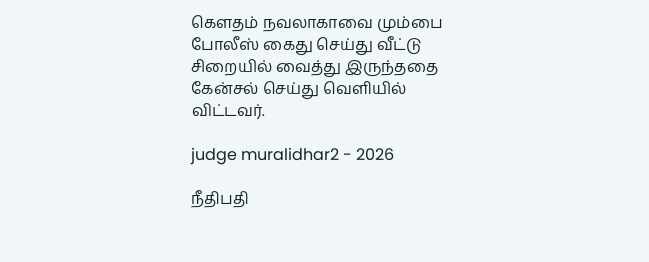கௌதம் நவலாகாவை மும்பை போலீஸ் கைது செய்து வீட்டு சிறையில் வைத்து இருந்ததை கேன்சல் செய்து வெளியில் விட்டவர்.

judge muralidhar2 - 2026

நீதிபதி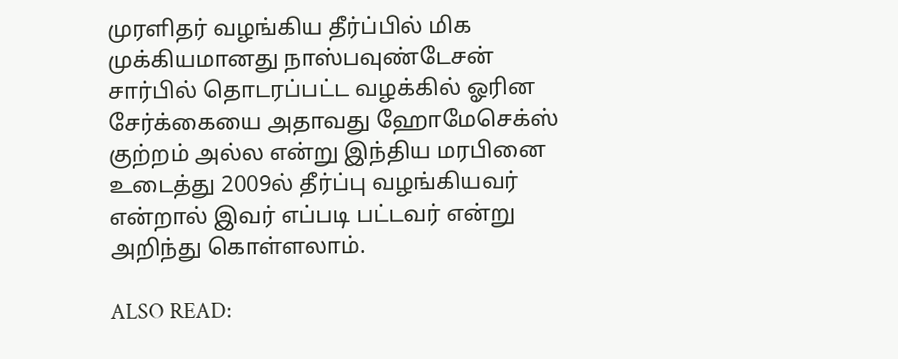முரளிதர் வழங்கிய தீர்ப்பில் மிக முக்கியமானது நாஸ்பவுண்டேசன் சார்பில் தொடரப்பட்ட வழக்கில் ஓரின சேர்க்கையை அதாவது ஹோமேசெக்ஸ் குற்றம் அல்ல என்று இந்திய மரபினை உடைத்து 2009ல் தீர்ப்பு வழங்கியவர் என்றால் இவர் எப்படி பட்டவர் என்று அறிந்து கொள்ளலாம்.

ALSO READ: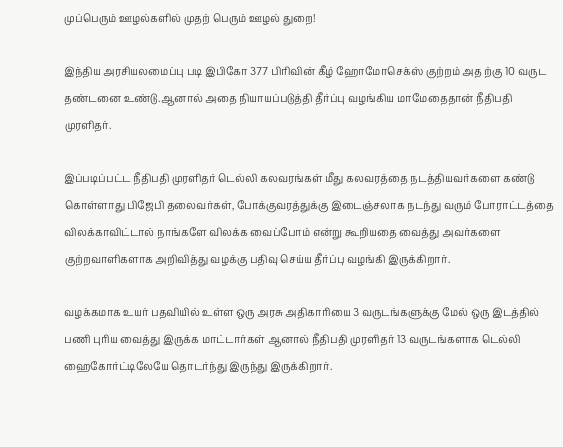முப்பெரும் ஊழல்களில் முதற் பெரும் ஊழல் துறை!

இந்திய அரசியலமைப்பு படி இபிகோ 377 பிரிவின் கீழ் ஹோமோசெக்ஸ் குற்றம் அத ற்கு 10 வருட தண்டனை உண்டு.ஆனால் அதை நியாயப்படுத்தி தீர்ப்பு வழங்கிய மாமேதைதான் நீதிபதி முரளிதர்.

இப்படிப்பட்ட நீதிபதி முரளிதர் டெல்லி கலவரங்கள் மீது கலவரத்தை நடத்தியவர்களை கண்டு கொள்ளாது பிஜேபி தலைவர்கள், போக்குவரத்துக்கு இடைஞ்சலாக நடந்து வரும் போராட்டத்தை விலக்காவிட்டால் நாங்களே விலக்க வைப்போம் என்று கூறியதை வைத்து அவர்களை குற்றவாளிகளாக அறிவித்து வழக்கு பதிவு செய்ய தீர்ப்பு வழங்கி இருக்கிறார்.

வழக்கமாக உயர் பதவியில் உள்ள ஒரு அரசு அதிகாரியை 3 வருடங்களுக்கு மேல் ஒரு இடத்தில் பணி புரிய வைத்து இருக்க மாட்டார்கள் ஆனால் நீதிபதி முரளிதர் 13 வருடங்களாக டெல்லி ஹைகோர்ட்டிலேயே தொடர்ந்து இருந்து இருக்கிறார்.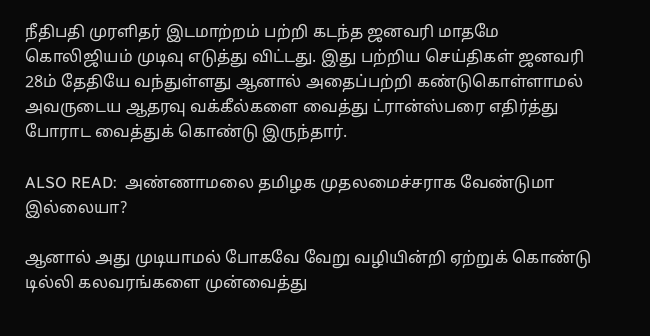நீதிபதி முரளிதர் இடமாற்றம் பற்றி கடந்த ஜனவரி மாதமே கொலிஜியம் முடிவு எடுத்து விட்டது. இது பற்றிய செய்திகள் ஜனவரி 28ம் தேதியே வந்துள்ளது ஆனால் அதைப்பற்றி கண்டுகொள்ளாமல் அவருடைய ஆதரவு வக்கீல்களை வைத்து ட்ரான்ஸ்பரை எதிர்த்து போராட வைத்துக் கொண்டு இருந்தார்.

ALSO READ:  அண்ணாமலை தமிழக முதலமைச்சராக வேண்டுமா இல்லையா?

ஆனால் அது முடியாமல் போகவே வேறு வழியின்றி ஏற்றுக் கொண்டு டில்லி கலவரங்களை முன்வைத்து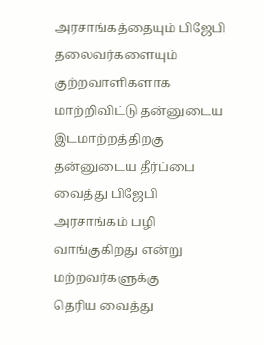அரசாங்கத்தையும் பிஜேபி தலைவர்களையும் குற்றவாளிகளாக மாற்றிவிட்டு தன்னுடைய இடமாற்றத்திறகு தன்னுடைய தீர்ப்பை வைத்து பிஜேபி அரசாங்கம் பழி வாங்குகிறது என்று மற்றவர்களுக்கு
தெரிய வைத்து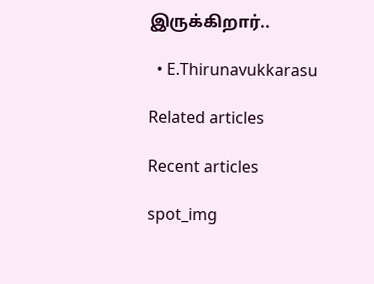இருக்கிறார்..

  • E.Thirunavukkarasu

Related articles

Recent articles

spot_img